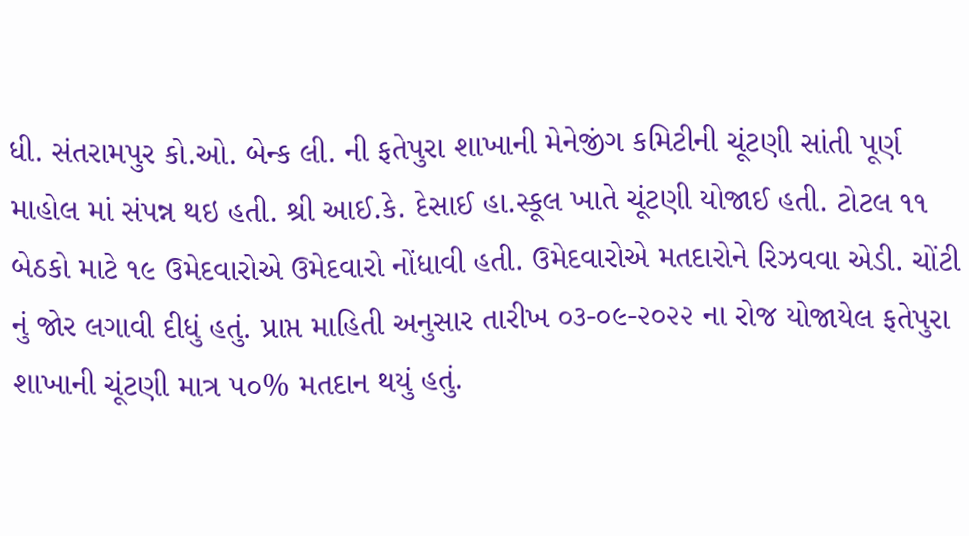ધી. સંતરામપુર કો.ઓ. બેન્ક લી. ની ફતેપુરા શાખાની મેનેજીંગ કમિટીની ચૂંટણી સાંતી પૂર્ણ માહોલ માં સંપન્ન થઇ હતી. શ્રી આઈ.કે. દેસાઈ હા.સ્કૂલ ખાતે ચૂંટણી યોજાઈ હતી. ટોટલ ૧૧ બેઠકો માટે ૧૯ ઉમેદવારોએ ઉમેદવારો નોંધાવી હતી. ઉમેદવારોએ મતદારોને રિઝવવા એડી. ચોંટી નું જોર લગાવી દીધું હતું. પ્રાપ્ત માહિતી અનુસાર તારીખ ૦૩-૦૯-૨૦૨૨ ના રોજ યોજાયેલ ફતેપુરા શાખાની ચૂંટણી માત્ર ૫૦% મતદાન થયું હતું.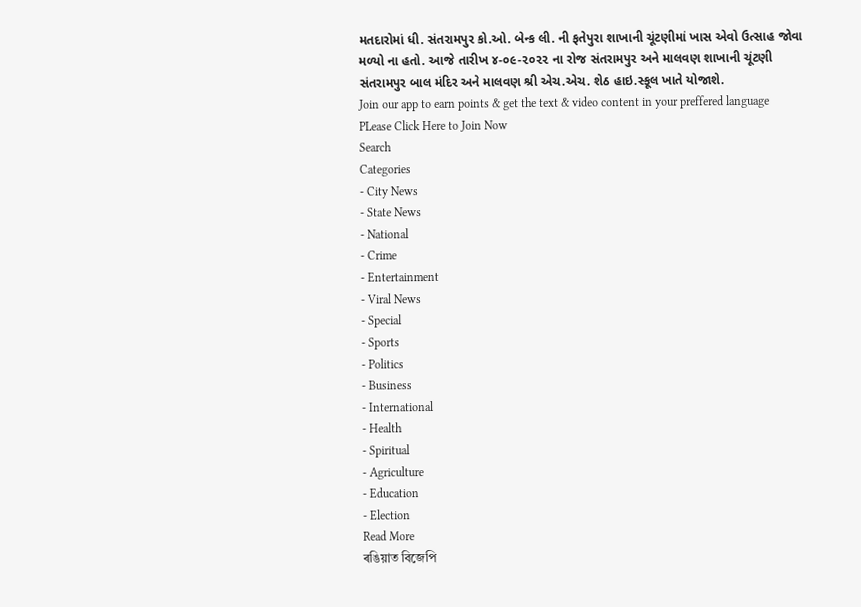મતદારોમાં ધી. સંતરામપુર કો.ઓ. બેન્ક લી. ની ફતેપુરા શાખાની ચૂંટણીમાં ખાસ એવો ઉત્સાહ જોવા મળ્યો ના હતો. આજે તારીખ ૪-૦૯-૨૦૨૨ ના રોજ સંતરામપુર અને માલવણ શાખાની ચૂંટણી સંતરામપુર બાલ મંદિર અને માલવણ શ્રી એચ.એચ. શેઠ હાઇ.સ્કૂલ ખાતે યોજાશે.
Join our app to earn points & get the text & video content in your preffered language
PLease Click Here to Join Now
Search
Categories
- City News
- State News
- National
- Crime
- Entertainment
- Viral News
- Special
- Sports
- Politics
- Business
- International
- Health
- Spiritual
- Agriculture
- Education
- Election
Read More
ৰঙিয়াত বিজেপি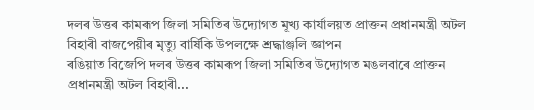দলৰ উত্তৰ কামৰূপ জিলা সমিতিৰ উদ্যোগত মূখ্য কাৰ্যালয়ত প্ৰাক্তন প্ৰধানমন্ত্ৰী অটল বিহাৰী বাজপেয়ীৰ মৃত্যু বাৰ্ষিকি উপলক্ষে শ্ৰদ্ধাঞ্জলি জ্ঞাপন
ৰঙিয়াত বিজেপি দলৰ উত্তৰ কামৰূপ জিলা সমিতিৰ উদ্যোগত মঙলবাৰে প্ৰাক্তন প্ৰধানমন্ত্ৰী অটল বিহাৰী...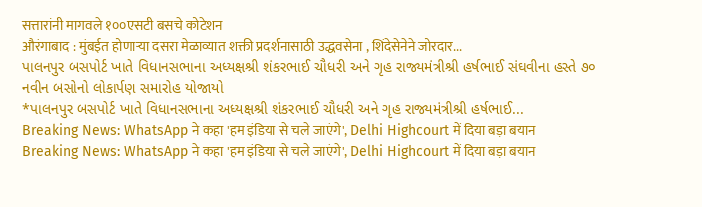सत्तारांनी मागवले १००एसटी बसचे कोटेशन
औरंगाबाद : मुंबईत होणाऱ्या दसरा मेळाव्यात शक्ती प्रदर्शनासाठी उद्धवसेना , शिंदेसेनेने जोरदार...
પાલનપુર બસપોર્ટ ખાતે વિધાનસભાના અધ્યક્ષશ્રી શંકરભાઈ ચૌધરી અને ગૃહ રાજ્યમંત્રીશ્રી હર્ષભાઈ સંઘવીના હસ્તે ૭૦ નવીન બસોનો લોકાર્પણ સમારોહ યોજાયો
*પાલનપુર બસપોર્ટ ખાતે વિધાનસભાના અધ્યક્ષશ્રી શંકરભાઈ ચૌધરી અને ગૃહ રાજ્યમંત્રીશ્રી હર્ષભાઈ...
Breaking News: WhatsApp ने कहा 'हम इंडिया से चले जाएंगे', Delhi Highcourt में दिया बड़ा बयान
Breaking News: WhatsApp ने कहा 'हम इंडिया से चले जाएंगे', Delhi Highcourt में दिया बड़ा बयान